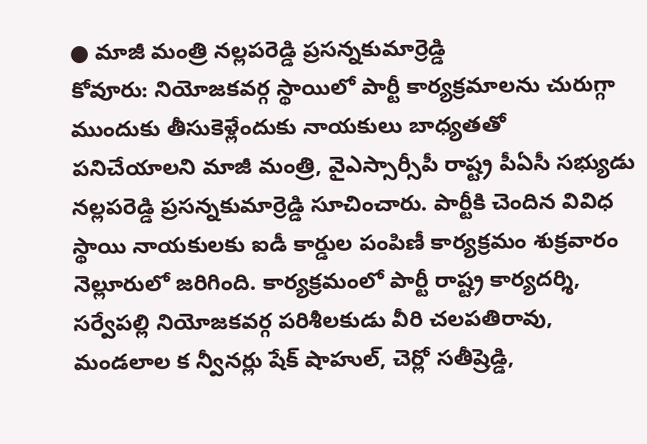● మాజీ మంత్రి నల్లపరెడ్డి ప్రసన్నకుమార్రెడ్డి
కోవూరు: నియోజకవర్గ స్థాయిలో పార్టీ కార్యక్రమాలను చురుగ్గా ముందుకు తీసుకెళ్లేందుకు నాయకులు బాధ్యతతో పనిచేయాలని మాజీ మంత్రి, వైఎస్సార్సీపీ రాష్ట్ర పీఏసీ సభ్యుడు నల్లపరెడ్డి ప్రసన్నకుమార్రెడ్డి సూచించారు. పార్టీకి చెందిన వివిధ స్థాయి నాయకులకు ఐడీ కార్డుల పంపిణీ కార్యక్రమం శుక్రవారం నెల్లూరులో జరిగింది. కార్యక్రమంలో పార్టీ రాష్ట్ర కార్యదర్శి, సర్వేపల్లి నియోజకవర్గ పరిశీలకుడు వీరి చలపతిరావు, మండలాల క న్వీనర్లు షేక్ షాహుల్, చెర్లో సతీష్రెడ్డి,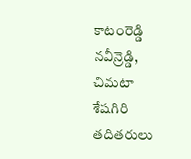కాటంరెడ్డి నవీన్రెడ్డి, చిమటా శేషగిరి తదితరులు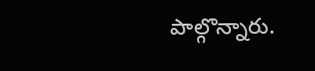పాల్గొన్నారు.